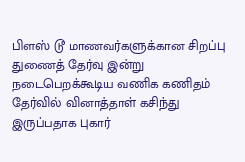பிளஸ் டூ மாணவர்களுக்கான சிறப்பு துணைத் தேர்வு இன்று நடைபெறக்கூடிய வணிக கணிதம் தேர்வில் வினாத்தாள் கசிந்து இருப்பதாக புகார்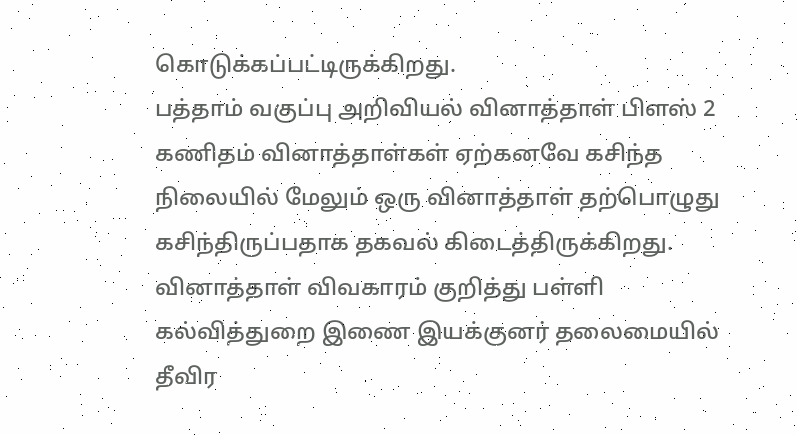கொடுக்கப்பட்டிருக்கிறது.
பத்தாம் வகுப்பு அறிவியல் வினாத்தாள் பிளஸ் 2 கணிதம் வினாத்தாள்கள் ஏற்கனவே கசிந்த நிலையில் மேலும் ஒரு வினாத்தாள் தற்பொழுது கசிந்திருப்பதாக தகவல் கிடைத்திருக்கிறது.
வினாத்தாள் விவகாரம் குறித்து பள்ளி கல்வித்துறை இணை இயக்குனர் தலைமையில் தீவிர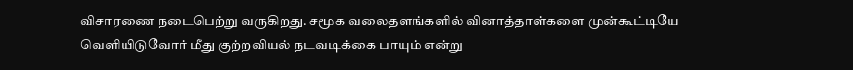விசாரணை நடைபெற்று வருகிறது. சமூக வலைதளங்களில் வினாத்தாள்களை முன்கூட்டியே வெளியிடுவோர் மீது குற்றவியல் நடவடிக்கை பாயும் என்று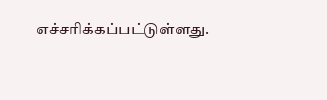எச்சரிக்கப்பட்டுள்ளது.